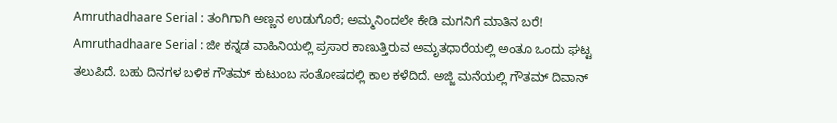Amruthadhaare Serial : ತಂಗಿಗಾಗಿ ಅಣ್ಣನ ಉಡುಗೊರೆ; ಅಮ್ಮನಿಂದಲೇ ಕೇಡಿ ಮಗನಿಗೆ ಮಾತಿನ ಬರೆ!
Amruthadhaare Serial : ಜೀ ಕನ್ನಡ ವಾಹಿನಿಯಲ್ಲಿ ಪ್ರಸಾರ ಕಾಣುತ್ತಿರುವ ಅಮೃತಧಾರೆಯಲ್ಲಿ ಅಂತೂ ಒಂದು ಘಟ್ಟ ತಲುಪಿದೆ. ಬಹು ದಿನಗಳ ಬಳಿಕ ಗೌತಮ್ ಕುಟುಂಬ ಸಂತೋಷದಲ್ಲಿ ಕಾಲ ಕಳೆದಿದೆ. ಅಜ್ಜಿ ಮನೆಯಲ್ಲಿ ಗೌತಮ್ ದಿವಾನ್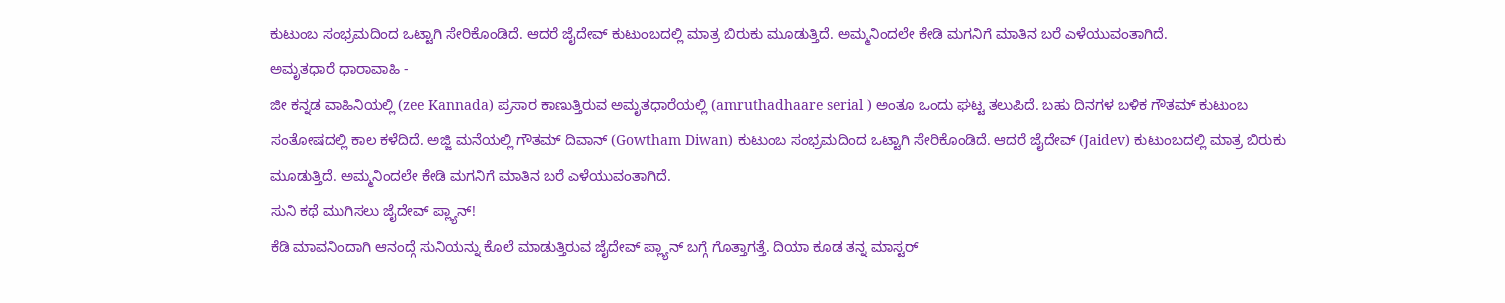ಕುಟುಂಬ ಸಂಭ್ರಮದಿಂದ ಒಟ್ಟಾಗಿ ಸೇರಿಕೊಂಡಿದೆ. ಆದರೆ ಜೈದೇವ್ ಕುಟುಂಬದಲ್ಲಿ ಮಾತ್ರ ಬಿರುಕು ಮೂಡುತ್ತಿದೆ. ಅಮ್ಮನಿಂದಲೇ ಕೇಡಿ ಮಗನಿಗೆ ಮಾತಿನ ಬರೆ ಎಳೆಯುವಂತಾಗಿದೆ.
ಅಮೃತಧಾರೆ ಧಾರಾವಾಹಿ -
ಜೀ ಕನ್ನಡ ವಾಹಿನಿಯಲ್ಲಿ (zee Kannada) ಪ್ರಸಾರ ಕಾಣುತ್ತಿರುವ ಅಮೃತಧಾರೆಯಲ್ಲಿ (amruthadhaare serial ) ಅಂತೂ ಒಂದು ಘಟ್ಟ ತಲುಪಿದೆ. ಬಹು ದಿನಗಳ ಬಳಿಕ ಗೌತಮ್ ಕುಟುಂಬ ಸಂತೋಷದಲ್ಲಿ ಕಾಲ ಕಳೆದಿದೆ. ಅಜ್ಜಿ ಮನೆಯಲ್ಲಿ ಗೌತಮ್ ದಿವಾನ್ (Gowtham Diwan) ಕುಟುಂಬ ಸಂಭ್ರಮದಿಂದ ಒಟ್ಟಾಗಿ ಸೇರಿಕೊಂಡಿದೆ. ಆದರೆ ಜೈದೇವ್ (Jaidev) ಕುಟುಂಬದಲ್ಲಿ ಮಾತ್ರ ಬಿರುಕು ಮೂಡುತ್ತಿದೆ. ಅಮ್ಮನಿಂದಲೇ ಕೇಡಿ ಮಗನಿಗೆ ಮಾತಿನ ಬರೆ ಎಳೆಯುವಂತಾಗಿದೆ.
ಸುನಿ ಕಥೆ ಮುಗಿಸಲು ಜೈದೇವ್ ಪ್ಲ್ಯಾನ್!
ಕೆಡಿ ಮಾವನಿಂದಾಗಿ ಆನಂದ್ಗೆ ಸುನಿಯನ್ನು ಕೊಲೆ ಮಾಡುತ್ತಿರುವ ಜೈದೇವ್ ಪ್ಲ್ಯಾನ್ ಬಗ್ಗೆ ಗೊತ್ತಾಗತ್ತೆ. ದಿಯಾ ಕೂಡ ತನ್ನ ಮಾಸ್ಟರ್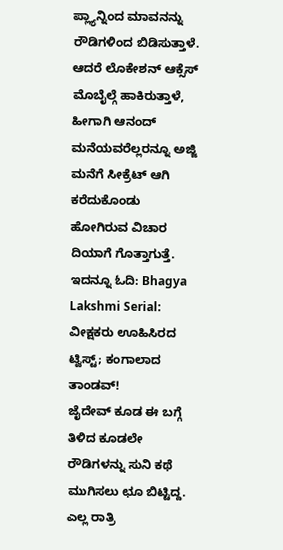ಪ್ಲ್ಯಾನ್ನಿಂದ ಮಾವನನ್ನು ರೌಡಿಗಳಿಂದ ಬಿಡಿಸುತ್ತಾಳೆ. ಆದರೆ ಲೊಕೇಶನ್ ಆಕ್ಸೆಸ್ ಮೊಬೈಲ್ಗೆ ಹಾಕಿರುತ್ತಾಳೆ, ಹೀಗಾಗಿ ಆನಂದ್ ಮನೆಯವರೆಲ್ಲರನ್ನೂ ಅಜ್ಜಿ ಮನೆಗೆ ಸೀಕ್ರೆಟ್ ಆಗಿ ಕರೆದುಕೊಂಡು ಹೋಗಿರುವ ವಿಚಾರ ದಿಯಾಗೆ ಗೊತ್ತಾಗುತ್ತೆ.
ಇದನ್ನೂ ಓದಿ: Bhagya Lakshmi Serial: ವೀಕ್ಷಕರು ಊಹಿಸಿರದ ಟ್ವಿಸ್ಟ್; ಕಂಗಾಲಾದ ತಾಂಡವ್!
ಜೈದೇವ್ ಕೂಡ ಈ ಬಗ್ಗೆ ತಿಳಿದ ಕೂಡಲೇ ರೌಡಿಗಳನ್ನು ಸುನಿ ಕಥೆ ಮುಗಿಸಲು ಛೂ ಬಿಟ್ಟಿದ್ದ. ಎಲ್ಲ ರಾತ್ರಿ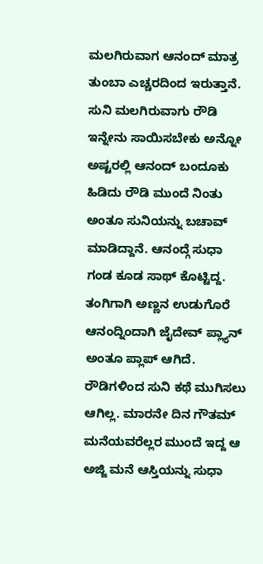ಮಲಗಿರುವಾಗ ಆನಂದ್ ಮಾತ್ರ ತುಂಬಾ ಎಚ್ಚರದಿಂದ ಇರುತ್ತಾನೆ. ಸುನಿ ಮಲಗಿರುವಾಗು ರೌಡಿ ಇನ್ನೇನು ಸಾಯಿಸಬೇಕು ಅನ್ನೋ ಅಷ್ಟರಲ್ಲಿ ಆನಂದ್ ಬಂದೂಕು ಹಿಡಿದು ರೌಡಿ ಮುಂದೆ ನಿಂತು ಅಂತೂ ಸುನಿಯನ್ನು ಬಚಾವ್ ಮಾಡಿದ್ದಾನೆ. ಆನಂದ್ಗೆ ಸುಧಾ ಗಂಡ ಕೂಡ ಸಾಥ್ ಕೊಟ್ಟಿದ್ದ.
ತಂಗಿಗಾಗಿ ಅಣ್ಣನ ಉಡುಗೊರೆ
ಆನಂದ್ನಿಂದಾಗಿ ಜೈದೇವ್ ಪ್ಲ್ಯಾನ್ ಅಂತೂ ಪ್ಲಾಪ್ ಆಗಿದೆ. ರೌಡಿಗಳಿಂದ ಸುನಿ ಕಥೆ ಮುಗಿಸಲು ಆಗಿಲ್ಲ. ಮಾರನೇ ದಿನ ಗೌತಮ್ ಮನೆಯವರೆಲ್ಲರ ಮುಂದೆ ಇದ್ದ ಆ ಅಜ್ಜಿ ಮನೆ ಆಸ್ತಿಯನ್ನು ಸುಧಾ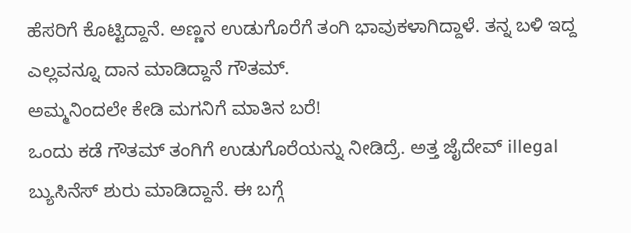ಹೆಸರಿಗೆ ಕೊಟ್ಟಿದ್ದಾನೆ. ಅಣ್ಣನ ಉಡುಗೊರೆಗೆ ತಂಗಿ ಭಾವುಕಳಾಗಿದ್ದಾಳೆ. ತನ್ನ ಬಳಿ ಇದ್ದ ಎಲ್ಲವನ್ನೂ ದಾನ ಮಾಡಿದ್ದಾನೆ ಗೌತಮ್.
ಅಮ್ಮನಿಂದಲೇ ಕೇಡಿ ಮಗನಿಗೆ ಮಾತಿನ ಬರೆ!
ಒಂದು ಕಡೆ ಗೌತಮ್ ತಂಗಿಗೆ ಉಡುಗೊರೆಯನ್ನು ನೀಡಿದ್ರೆ. ಅತ್ತ ಜೈದೇವ್ illegal ಬ್ಯುಸಿನೆಸ್ ಶುರು ಮಾಡಿದ್ದಾನೆ. ಈ ಬಗ್ಗೆ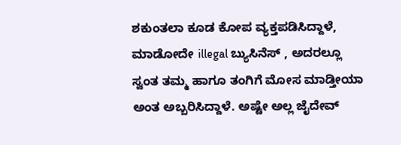ಶಕುಂತಲಾ ಕೂಡ ಕೋಪ ವ್ಯಕ್ತಪಡಿಸಿದ್ದಾಳೆ, ಮಾಡೋದೇ illegal ಬ್ಯುಸಿನೆಸ್ , ಅದರಲ್ಲೂ ಸ್ವಂತ ತಮ್ಮ ಹಾಗೂ ತಂಗಿಗೆ ಮೋಸ ಮಾಡ್ತೀಯಾ ಅಂತ ಅಬ್ಬರಿಸಿದ್ದಾಳೆ. ಅಷ್ಟೇ ಅಲ್ಲ ಜೈದೇವ್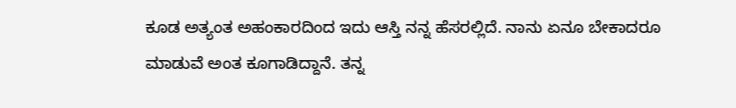ಕೂಡ ಅತ್ಯಂತ ಅಹಂಕಾರದಿಂದ ಇದು ಆಸ್ತಿ ನನ್ನ ಹೆಸರಲ್ಲಿದೆ. ನಾನು ಏನೂ ಬೇಕಾದರೂ ಮಾಡುವೆ ಅಂತ ಕೂಗಾಡಿದ್ದಾನೆ. ತನ್ನ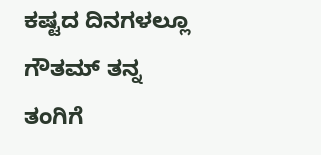ಕಷ್ಟದ ದಿನಗಳಲ್ಲೂ ಗೌತಮ್ ತನ್ನ ತಂಗಿಗೆ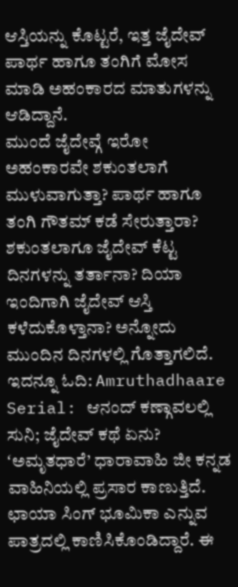ಆಸ್ತಿಯನ್ನು ಕೊಟ್ಟರೆ, ಇತ್ತ ಜೈದೇವ್ ಪಾರ್ಥ ಹಾಗೂ ತಂಗಿಗೆ ಮೋಸ ಮಾಡಿ ಅಹಂಕಾರದ ಮಾತುಗಳನ್ನು ಆಡಿದ್ದಾನೆ.
ಮುಂದೆ ಜೈದೇವ್ಗೆ ಇರೋ ಅಹಂಕಾರವೇ ಶಕುಂತಲಾಗೆ ಮುಳುವಾಗುತ್ತಾ? ಪಾರ್ಥ ಹಾಗೂ ತಂಗಿ ಗೌತಮ್ ಕಡೆ ಸೇರುತ್ತಾರಾ? ಶಕುಂತಲಾಗೂ ಜೈದೇವ್ ಕೆಟ್ಟ ದಿನಗಳನ್ನು ತರ್ತಾನಾ? ದಿಯಾ ಇಂದಿಗಾಗಿ ಜೈದೇವ್ ಆಸ್ತಿ ಕಳೆದುಕೊಳ್ತಾನಾ? ಅನ್ನೋದು ಮುಂದಿನ ದಿನಗಳಲ್ಲಿ ಗೊತ್ತಾಗಲಿದೆ.
ಇದನ್ನೂ ಓದಿ: Amruthadhaare Serial: ಆನಂದ್ ಕಣ್ಗಾವಲಲ್ಲಿ ಸುನಿ; ಜೈದೇವ್ ಕಥೆ ಏನು?
ʻಅಮೃತಧಾರೆ’ ಧಾರಾವಾಹಿ ಜೀ ಕನ್ನಡ ವಾಹಿನಿಯಲ್ಲಿ ಪ್ರಸಾರ ಕಾಣುತ್ತಿದೆ. ಛಾಯಾ ಸಿಂಗ್ ಭೂಮಿಕಾ ಎನ್ನುವ ಪಾತ್ರದಲ್ಲಿ ಕಾಣಿಸಿಕೊಂಡಿದ್ದಾರೆ. ಈ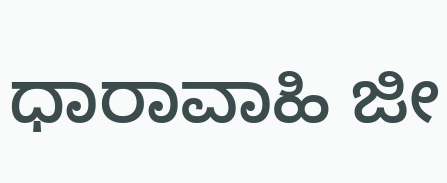ಧಾರಾವಾಹಿ ಜೀ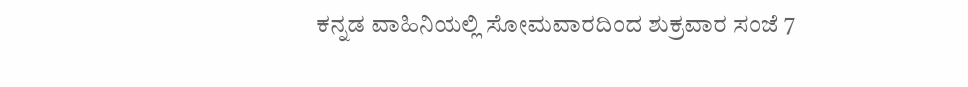ಕನ್ನಡ ವಾಹಿನಿಯಲ್ಲಿ ಸೋಮವಾರದಿಂದ ಶುಕ್ರವಾರ ಸಂಜೆ 7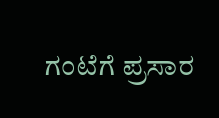ಗಂಟೆಗೆ ಪ್ರಸಾರ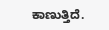ಕಾಣುತ್ತಿದೆ.